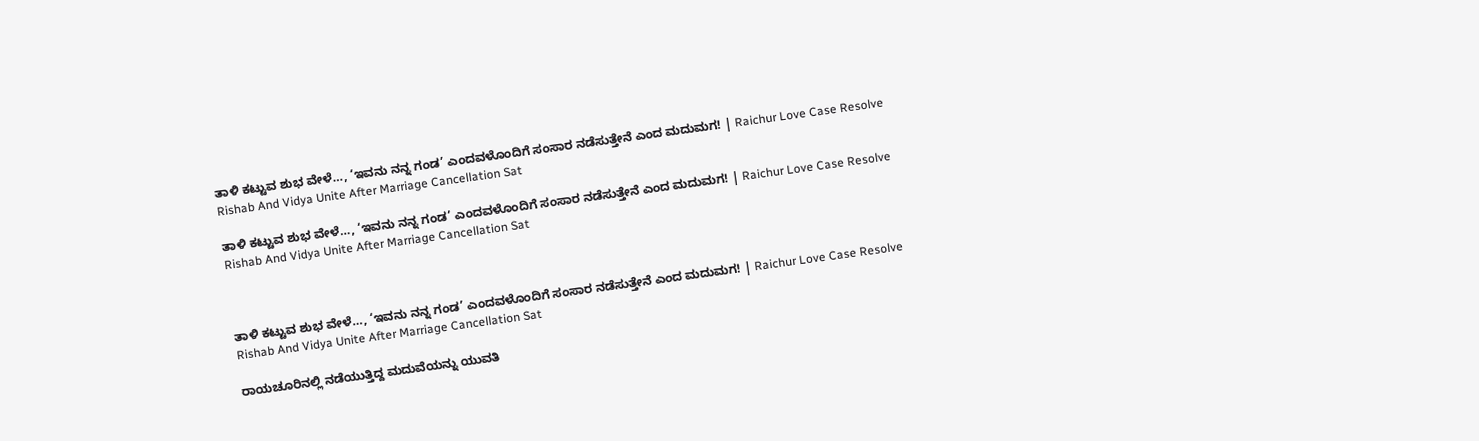ತಾಳಿ ಕಟ್ಟುವ ಶುಭ ವೇಳೆ…, ‘ಇವನು ನನ್ನ ಗಂಡ’ ಎಂದವಳೊಂದಿಗೆ ಸಂಸಾರ ನಡೆಸುತ್ತೇನೆ ಎಂದ ಮದುಮಗ! | Raichur Love Case Resolve Rishab And Vidya Unite After Marriage Cancellation Sat

ತಾಳಿ ಕಟ್ಟುವ ಶುಭ ವೇಳೆ…, ‘ಇವನು ನನ್ನ ಗಂಡ’ ಎಂದವಳೊಂದಿಗೆ ಸಂಸಾರ ನಡೆಸುತ್ತೇನೆ ಎಂದ ಮದುಮಗ! | Raichur Love Case Resolve Rishab And Vidya Unite After Marriage Cancellation Sat



ತಾಳಿ ಕಟ್ಟುವ ಶುಭ ವೇಳೆ…, ‘ಇವನು ನನ್ನ ಗಂಡ’ ಎಂದವಳೊಂದಿಗೆ ಸಂಸಾರ ನಡೆಸುತ್ತೇನೆ ಎಂದ ಮದುಮಗ! | Raichur Love Case Resolve Rishab And Vidya Unite After Marriage Cancellation Sat

ರಾಯಚೂರಿನಲ್ಲಿ ನಡೆಯುತ್ತಿದ್ದ ಮದುವೆಯನ್ನು ಯುವತಿ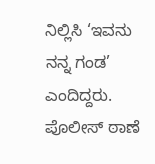ನಿಲ್ಲಿಸಿ ‘ಇವನು ನನ್ನ ಗಂಡ’ ಎಂದಿದ್ದರು. ಪೊಲೀಸ್ ಠಾಣೆ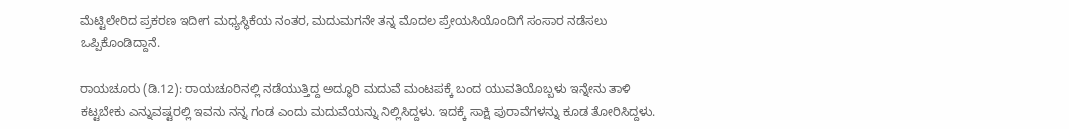ಮೆಟ್ಟಿಲೇರಿದ ಪ್ರಕರಣ ಇದೀಗ ಮಧ್ಯಸ್ಥಿಕೆಯ ನಂತರ, ಮದುಮಗನೇ ತನ್ನ ಮೊದಲ ಪ್ರೇಯಸಿಯೊಂದಿಗೆ ಸಂಸಾರ ನಡೆಸಲು ಒಪ್ಪಿಕೊಂಡಿದ್ದಾನೆ.

ರಾಯಚೂರು (ಡಿ.12): ರಾಯಚೂರಿನಲ್ಲಿ ನಡೆಯುತ್ತಿದ್ದ ಅದ್ಧೂರಿ ಮದುವೆ ಮಂಟಪಕ್ಕೆ ಬಂದ ಯುವತಿಯೊಬ್ಬಳು ಇನ್ನೇನು ತಾಳಿ ಕಟ್ಟಬೇಕು ಎನ್ನುವಷ್ಟರಲ್ಲಿ ಇವನು ನನ್ನ ಗಂಡ ಎಂದು ಮದುವೆಯನ್ನು ನಿಲ್ಲಿಸಿದ್ದಳು. ಇದಕ್ಕೆ ಸಾಕ್ಷಿ ಪುರಾವೆಗಳನ್ನು ಕೂಡ ತೋರಿಸಿದ್ದಳು.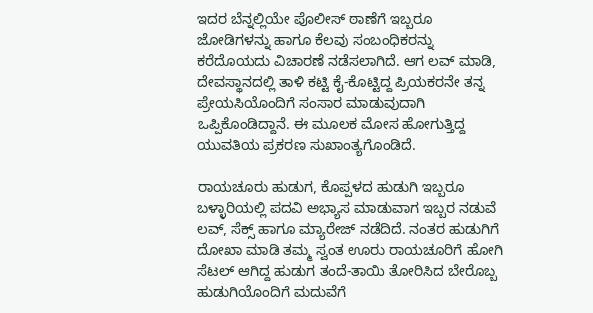ಇದರ ಬೆನ್ನಲ್ಲಿಯೇ ಪೊಲೀಸ್ ಠಾಣೆಗೆ ಇಬ್ಬರೂ ಜೋಡಿಗಳನ್ನು ಹಾಗೂ ಕೆಲವು ಸಂಬಂಧಿಕರನ್ನು ಕರೆದೊಯದು ವಿಚಾರಣೆ ನಡೆಸಲಾಗಿದೆ. ಆಗ ಲವ್ ಮಾಡಿ, ದೇವಸ್ಥಾನದಲ್ಲಿ ತಾಳಿ ಕಟ್ಟಿ ಕೈ-ಕೊಟ್ಟಿದ್ದ ಪ್ರಿಯಕರನೇ ತನ್ನ ಪ್ರೇಯಸಿಯೊಂದಿಗೆ ಸಂಸಾರ ಮಾಡುವುದಾಗಿ ಒಪ್ಪಿಕೊಂಡಿದ್ದಾನೆ. ಈ ಮೂಲಕ ಮೋಸ ಹೋಗುತ್ತಿದ್ದ ಯುವತಿಯ ಪ್ರಕರಣ ಸುಖಾಂತ್ಯಗೊಂಡಿದೆ.

ರಾಯಚೂರು ಹುಡುಗ, ಕೊಪ್ಪಳದ ಹುಡುಗಿ ಇಬ್ಬರೂ ಬಳ್ಳಾರಿಯಲ್ಲಿ ಪದವಿ ಅಭ್ಯಾಸ ಮಾಡುವಾಗ ಇಬ್ಬರ ನಡುವೆ ಲವ್, ಸೆಕ್ಸ್ ಹಾಗೂ ಮ್ಯಾರೇಜ್ ನಡೆದಿದೆ. ನಂತರ ಹುಡುಗಿಗೆ ದೋಖಾ ಮಾಡಿ ತಮ್ಮ ಸ್ವಂತ ಊರು ರಾಯಚೂರಿಗೆ ಹೋಗಿ ಸೆಟಲ್ ಆಗಿದ್ದ ಹುಡುಗ ತಂದೆ-ತಾಯಿ ತೋರಿಸಿದ ಬೇರೊಬ್ಬ ಹುಡುಗಿಯೊಂದಿಗೆ ಮದುವೆಗೆ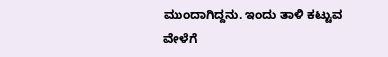ಮುಂದಾಗಿದ್ದನು. ಇಂದು ತಾಳಿ ಕಟ್ಟುವ ವೇಳೆಗೆ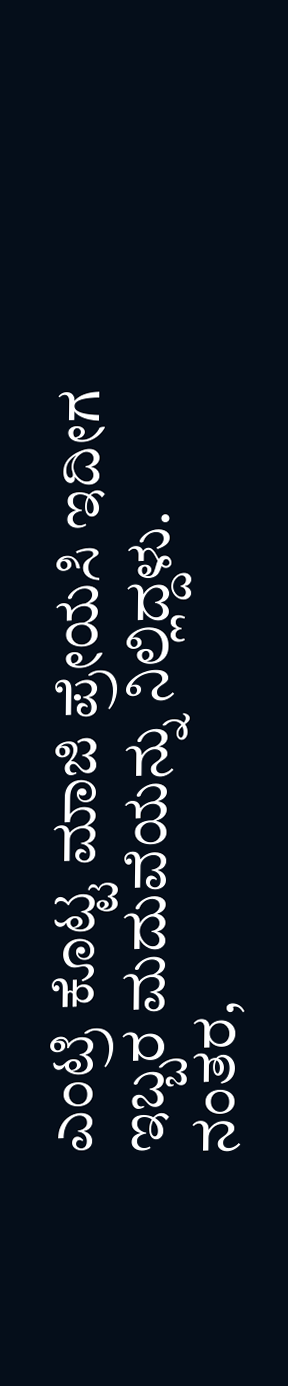ಎಂಟ್ರಿ ಕೊಟ್ಟ ಮಾಜಿ ಪ್ರೇಯಸಿ ಇದೀಗ ಇಬ್ಬರ ಮದುವೆಯನ್ನು ನಿಲ್ಲಿದ್ದಳು. ನಂತರ,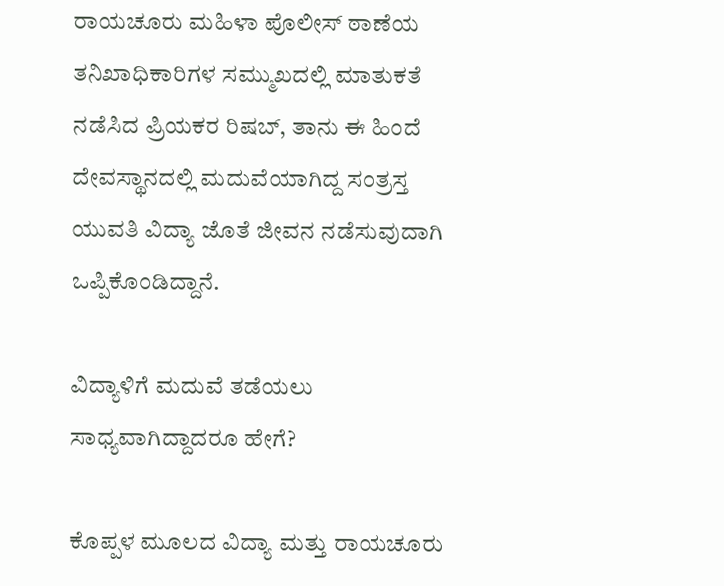ರಾಯಚೂರು ಮಹಿಳಾ ಪೊಲೀಸ್ ಠಾಣೆಯ ತನಿಖಾಧಿಕಾರಿಗಳ ಸಮ್ಮುಖದಲ್ಲಿ ಮಾತುಕತೆ ನಡೆಸಿದ ಪ್ರಿಯಕರ ರಿಷಬ್, ತಾನು ಈ ಹಿಂದೆ ದೇವಸ್ಥಾನದಲ್ಲಿ ಮದುವೆಯಾಗಿದ್ದ ಸಂತ್ರಸ್ತ ಯುವತಿ ವಿದ್ಯಾ ಜೊತೆ ಜೀವನ ನಡೆಸುವುದಾಗಿ ಒಪ್ಪಿಕೊಂಡಿದ್ದಾನೆ.

ವಿದ್ಯಾಳಿಗೆ ಮದುವೆ ತಡೆಯಲು ಸಾಧ್ಯವಾಗಿದ್ದಾದರೂ ಹೇಗೆ?

ಕೊಪ್ಪಳ ಮೂಲದ ವಿದ್ಯಾ ಮತ್ತು ರಾಯಚೂರು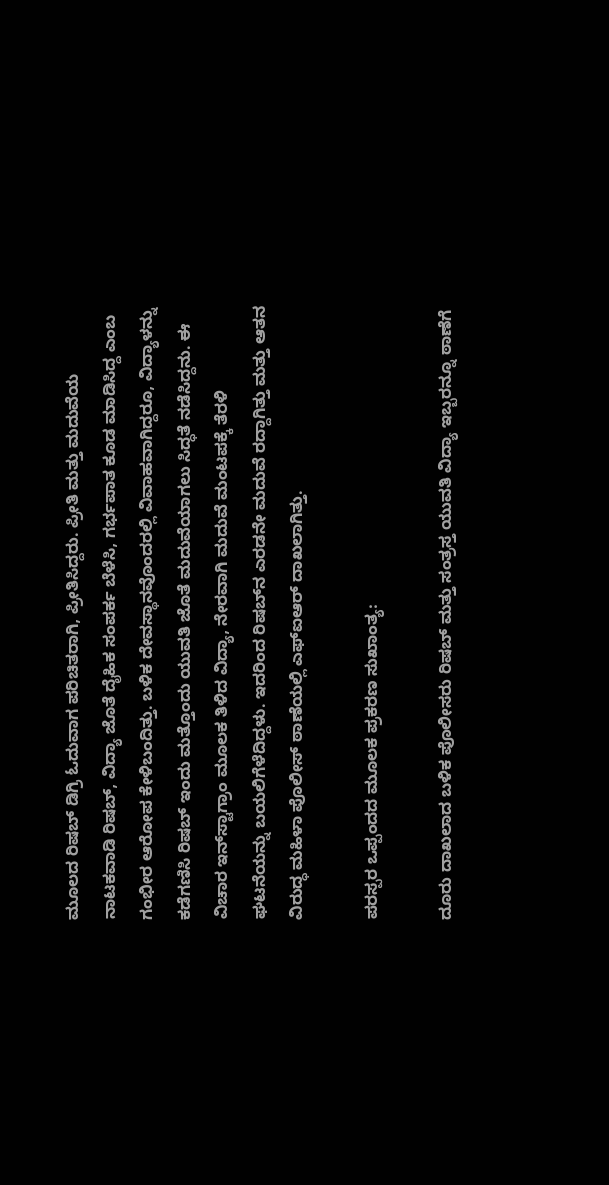ಮೂಲದ ರಿಷಬ್ ಡಿಗ್ರಿ ಓದುವಾಗ ಪರಿಚಿತರಾಗಿ, ಪ್ರೀತಿಸಿದ್ದರು. ಪ್ರೀತಿ ಮತ್ತು ಮದುವೆಯ ನಾಟಕವಾಡಿ ರಿಷಬ್, ವಿದ್ಯಾ ಜೊತೆ ದೈಹಿಕ ಸಂಪರ್ಕ ಬೆಳೆಸಿ, ಗರ್ಭಪಾತ ಕೂಡ ಮಾಡಿಸಿದ್ದ ಎಂಬ ಗಂಭೀರ ಆರೋಪ ಕೇಳಿಬಂದಿತ್ತು. ಬಳಿಕ ದೇವಸ್ಥಾನವೊಂದರಲ್ಲಿ ವಿವಾಹವಾಗಿದ್ದರೂ, ವಿದ್ಯಾಳನ್ನು ಕಡೆಗಣಿಸಿ ರಿಷಬ್ ಇಂದು ಮತ್ತೊಂದು ಯುವತಿ ಜೊತೆ ಮದುವೆಯಾಗಲು ಸಿದ್ಧತೆ ನಡೆಸಿದ್ದನು. ಈ ವಿಚಾರ ಇನ್‌ಸ್ಟಾಗ್ರಾಂ ಮೂಲಕ ತಿಳಿದ ವಿದ್ಯಾ, ನೇರವಾಗಿ ಮದುವೆ ಮಂಟಪಕ್ಕೆ ತೆರಳಿ ಘಟನೆಯನ್ನು ಬಯಲಿಗೆಳೆದಿದ್ದಳು. ಇದರಿಂದ ರಿಷಬ್‌ನ ಎರಡನೇ ಮದುವೆ ರದ್ದಾಗಿತ್ತು ಮತ್ತು ಆತನ ವಿರುದ್ಧ ಮಹಿಳಾ ಪೊಲೀಸ್ ಠಾಣೆಯಲ್ಲಿ ಎಫ್‌ಐಆರ್ ದಾಖಲಾಗಿತ್ತು.

ಪರಸ್ಪರ ಒಪ್ಪಂದದ ಮೂಲಕ ಪ್ರಕರಣ ಸುಖಾಂತ್ಯ:

ದೂರು ದಾಖಲಾದ ಬಳಿಕ ಪೊಲೀಸರು ರಿಷಬ್ ಮತ್ತು ಸಂತ್ರಸ್ತ ಯುವತಿ ವಿದ್ಯಾ ಇಬ್ಬರನ್ನೂ ಠಾಣೆಗೆ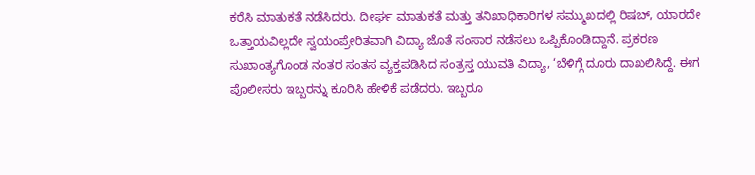ಕರೆಸಿ ಮಾತುಕತೆ ನಡೆಸಿದರು. ದೀರ್ಘ ಮಾತುಕತೆ ಮತ್ತು ತನಿಖಾಧಿಕಾರಿಗಳ ಸಮ್ಮುಖದಲ್ಲಿ ರಿಷಬ್, ಯಾರದೇ ಒತ್ತಾಯವಿಲ್ಲದೇ ಸ್ವಯಂಪ್ರೇರಿತವಾಗಿ ವಿದ್ಯಾ ಜೊತೆ ಸಂಸಾರ ನಡೆಸಲು ಒಪ್ಪಿಕೊಂಡಿದ್ದಾನೆ. ಪ್ರಕರಣ ಸುಖಾಂತ್ಯಗೊಂಡ ನಂತರ ಸಂತಸ ವ್ಯಕ್ತಪಡಿಸಿದ ಸಂತ್ರಸ್ತ ಯುವತಿ ವಿದ್ಯಾ, ‘ಬೆಳಿಗ್ಗೆ ದೂರು ದಾಖಲಿಸಿದ್ದೆ. ಈಗ ಪೊಲೀಸರು ಇಬ್ಬರನ್ನು ಕೂರಿಸಿ ಹೇಳಿಕೆ ಪಡೆದರು. ಇಬ್ಬರೂ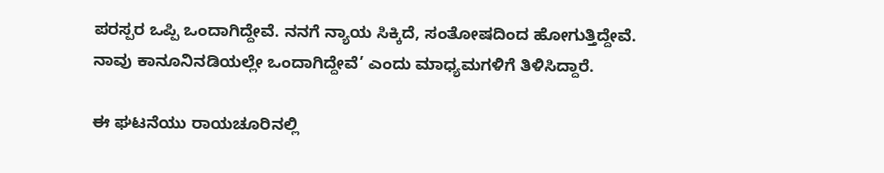ಪರಸ್ಪರ ಒಪ್ಪಿ ಒಂದಾಗಿದ್ದೇವೆ. ನನಗೆ ನ್ಯಾಯ ಸಿಕ್ಕಿದೆ, ಸಂತೋಷದಿಂದ ಹೋಗುತ್ತಿದ್ದೇವೆ. ನಾವು ಕಾನೂನಿನಡಿಯಲ್ಲೇ ಒಂದಾಗಿದ್ದೇವೆ’ ಎಂದು ಮಾಧ್ಯಮಗಳಿಗೆ ತಿಳಿಸಿದ್ದಾರೆ.

ಈ ಘಟನೆಯು ರಾಯಚೂರಿನಲ್ಲಿ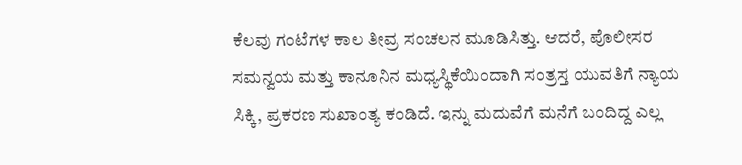ಕೆಲವು ಗಂಟೆಗಳ ಕಾಲ ತೀವ್ರ ಸಂಚಲನ ಮೂಡಿಸಿತ್ತು. ಆದರೆ, ಪೊಲೀಸರ ಸಮನ್ವಯ ಮತ್ತು ಕಾನೂನಿನ ಮಧ್ಯಸ್ಥಿಕೆಯಿಂದಾಗಿ ಸಂತ್ರಸ್ತ ಯುವತಿಗೆ ನ್ಯಾಯ ಸಿಕ್ಕಿ, ಪ್ರಕರಣ ಸುಖಾಂತ್ಯ ಕಂಡಿದೆ. ಇನ್ನು ಮದುವೆಗೆ ಮನೆಗೆ ಬಂದಿದ್ದ ಎಲ್ಲ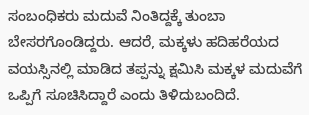ಸಂಬಂಧಿಕರು ಮದುವೆ ನಿಂತಿದ್ದಕ್ಕೆ ತುಂಬಾ ಬೇಸರಗೊಂಡಿದ್ದರು. ಆದರೆ, ಮಕ್ಕಳು ಹದಿಹರೆಯದ ವಯಸ್ಸಿನಲ್ಲಿ ಮಾಡಿದ ತಪ್ಪನ್ನು ಕ್ಷಮಿಸಿ ಮಕ್ಕಳ ಮದುವೆಗೆ ಒಪ್ಪಿಗೆ ಸೂಚಿಸಿದ್ದಾರೆ ಎಂದು ತಿಳಿದುಬಂದಿದೆ.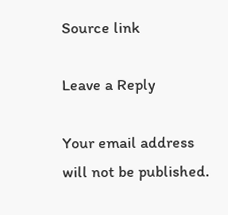Source link

Leave a Reply

Your email address will not be published.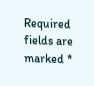Required fields are marked *